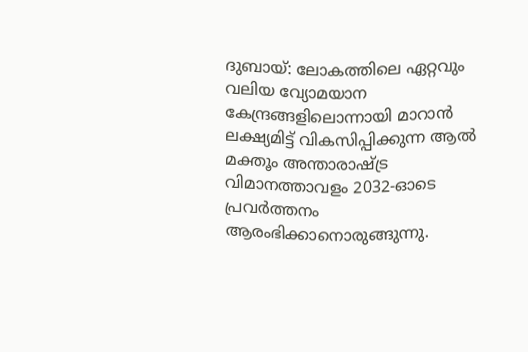ദുബായ്: ലോകത്തിലെ ഏറ്റവും വലിയ വ്യോമയാന കേന്ദ്രങ്ങളിലൊന്നായി മാറാൻ ലക്ഷ്യമിട്ട് വികസിപ്പിക്കുന്ന ആൽ മക്തൂം അന്താരാഷ്ട്ര വിമാനത്താവളം 2032-ഓടെ പ്രവർത്തനം ആരംഭിക്കാനൊരുങ്ങുന്നു.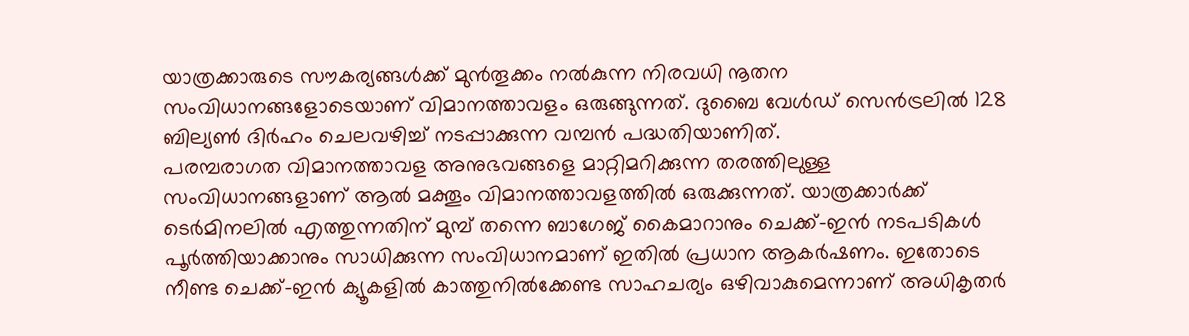യാത്രക്കാരുടെ സൗകര്യങ്ങൾക്ക് മുൻതൂക്കം നൽകുന്ന നിരവധി നൂതന സംവിധാനങ്ങളോടെയാണ് വിമാനത്താവളം ഒരുങ്ങുന്നത്. ദുബൈ വേൾഡ് സെൻട്രലിൽ 128 ബില്യൺ ദിർഹം ചെലവഴിച്ച് നടപ്പാക്കുന്ന വമ്പൻ പദ്ധതിയാണിത്.
പരമ്പരാഗത വിമാനത്താവള അനുഭവങ്ങളെ മാറ്റിമറിക്കുന്ന തരത്തിലുള്ള സംവിധാനങ്ങളാണ് ആൽ മക്തൂം വിമാനത്താവളത്തിൽ ഒരുക്കുന്നത്. യാത്രക്കാർക്ക് ടെർമിനലിൽ എത്തുന്നതിന് മുമ്പ് തന്നെ ബാഗേജ് കൈമാറാനും ചെക്ക്-ഇൻ നടപടികൾ പൂർത്തിയാക്കാനും സാധിക്കുന്ന സംവിധാനമാണ് ഇതിൽ പ്രധാന ആകർഷണം. ഇതോടെ നീണ്ട ചെക്ക്-ഇൻ ക്യൂകളിൽ കാത്തുനിൽക്കേണ്ട സാഹചര്യം ഒഴിവാകുമെന്നാണ് അധികൃതർ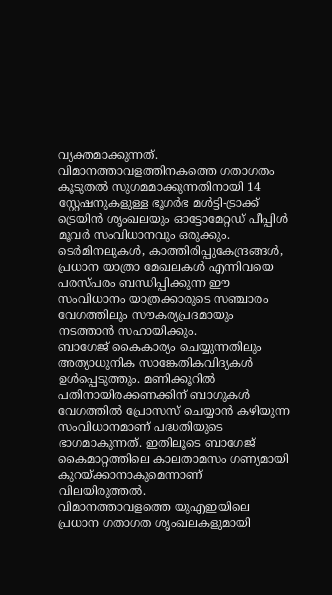വ്യക്തമാക്കുന്നത്.
വിമാനത്താവളത്തിനകത്തെ ഗതാഗതം കൂടുതൽ സുഗമമാക്കുന്നതിനായി 14 സ്റ്റേഷനുകളുള്ള ഭൂഗർഭ മൾട്ടി-ട്രാക്ക് ട്രെയിൻ ശൃംഖലയും ഓട്ടോമേറ്റഡ് പീപ്പിൾ മൂവർ സംവിധാനവും ഒരുക്കും. ടെർമിനലുകൾ, കാത്തിരിപ്പുകേന്ദ്രങ്ങൾ, പ്രധാന യാത്രാ മേഖലകൾ എന്നിവയെ പരസ്പരം ബന്ധിപ്പിക്കുന്ന ഈ സംവിധാനം യാത്രക്കാരുടെ സഞ്ചാരം വേഗത്തിലും സൗകര്യപ്രദമായും നടത്താൻ സഹായിക്കും.
ബാഗേജ് കൈകാര്യം ചെയ്യുന്നതിലും അത്യാധുനിക സാങ്കേതികവിദ്യകൾ ഉൾപ്പെടുത്തും. മണിക്കൂറിൽ പതിനായിരക്കണക്കിന് ബാഗുകൾ വേഗത്തിൽ പ്രോസസ് ചെയ്യാൻ കഴിയുന്ന സംവിധാനമാണ് പദ്ധതിയുടെ ഭാഗമാകുന്നത്. ഇതിലൂടെ ബാഗേജ് കൈമാറ്റത്തിലെ കാലതാമസം ഗണ്യമായി കുറയ്ക്കാനാകുമെന്നാണ് വിലയിരുത്തൽ.
വിമാനത്താവളത്തെ യുഎഇയിലെ പ്രധാന ഗതാഗത ശൃംഖലകളുമായി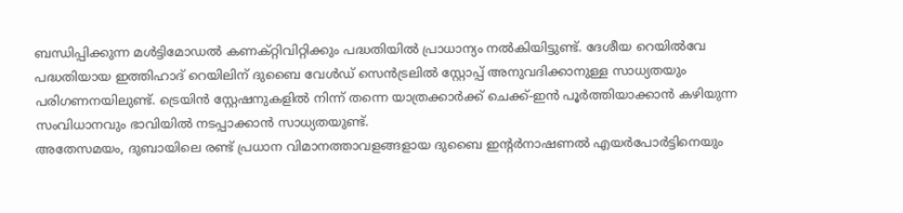ബന്ധിപ്പിക്കുന്ന മൾട്ടിമോഡൽ കണക്റ്റിവിറ്റിക്കും പദ്ധതിയിൽ പ്രാധാന്യം നൽകിയിട്ടുണ്ട്. ദേശീയ റെയിൽവേ പദ്ധതിയായ ഇത്തിഹാദ് റെയിലിന് ദുബൈ വേൾഡ് സെൻട്രലിൽ സ്റ്റോപ്പ് അനുവദിക്കാനുള്ള സാധ്യതയും പരിഗണനയിലുണ്ട്. ട്രെയിൻ സ്റ്റേഷനുകളിൽ നിന്ന് തന്നെ യാത്രക്കാർക്ക് ചെക്ക്-ഇൻ പൂർത്തിയാക്കാൻ കഴിയുന്ന സംവിധാനവും ഭാവിയിൽ നടപ്പാക്കാൻ സാധ്യതയുണ്ട്.
അതേസമയം, ദുബായിലെ രണ്ട് പ്രധാന വിമാനത്താവളങ്ങളായ ദുബൈ ഇന്റർനാഷണൽ എയർപോർട്ടിനെയും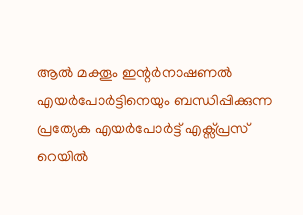ആൽ മക്തൂം ഇന്റർനാഷണൽ എയർപോർട്ടിനെയും ബന്ധിപ്പിക്കുന്ന പ്രത്യേക എയർപോർട്ട് എക്സ്പ്രസ് റെയിൽ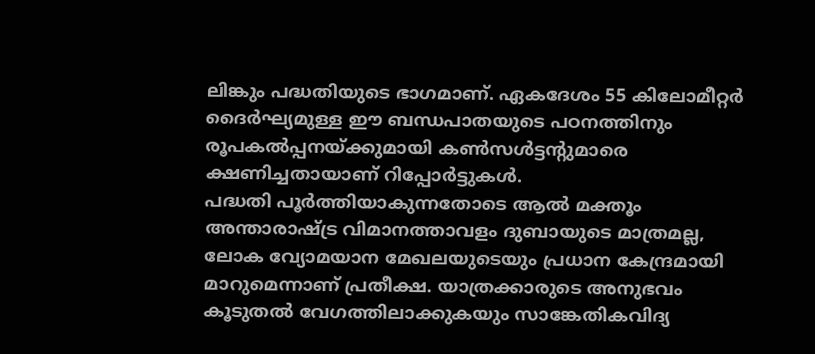ലിങ്കും പദ്ധതിയുടെ ഭാഗമാണ്. ഏകദേശം 55 കിലോമീറ്റർ ദൈർഘ്യമുള്ള ഈ ബന്ധപാതയുടെ പഠനത്തിനും രൂപകൽപ്പനയ്ക്കുമായി കൺസൾട്ടന്റുമാരെ ക്ഷണിച്ചതായാണ് റിപ്പോർട്ടുകൾ.
പദ്ധതി പൂർത്തിയാകുന്നതോടെ ആൽ മക്തൂം അന്താരാഷ്ട്ര വിമാനത്താവളം ദുബായുടെ മാത്രമല്ല, ലോക വ്യോമയാന മേഖലയുടെയും പ്രധാന കേന്ദ്രമായി മാറുമെന്നാണ് പ്രതീക്ഷ. യാത്രക്കാരുടെ അനുഭവം കൂടുതൽ വേഗത്തിലാക്കുകയും സാങ്കേതികവിദ്യ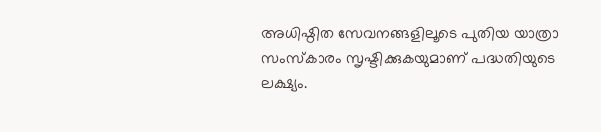അധിഷ്ഠിത സേവനങ്ങളിലൂടെ പുതിയ യാത്രാ സംസ്കാരം സൃഷ്ടിക്കുകയുമാണ് പദ്ധതിയുടെ ലക്ഷ്യം.